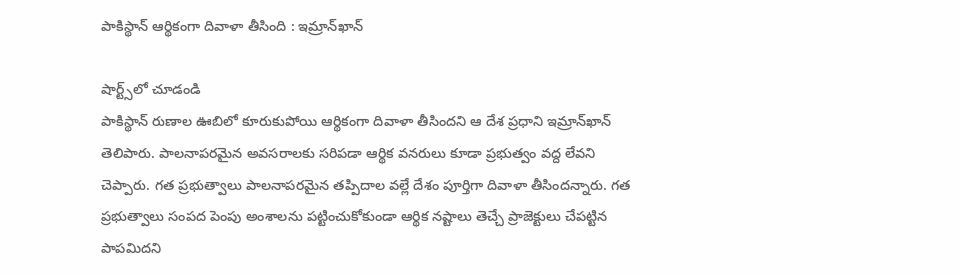పాకిస్థాన్‌ ఆర్థికంగా దివాళా తీసింది : ఇమ్రాన్‌ఖాన్‌

షార్ట్స్‌లో చూడండి
పాకిస్థాన్‌ రుణాల ఊబిలో కూరుకుపోయి ఆర్థికంగా దివాళా తీసిందని ఆ దేశ ప్రధాని ఇమ్రాన్‌ఖాన్‌ తెలిపారు. పాలనాపరమైన అవసరాలకు సరిపడా ఆర్థిక వనరులు కూడా ప్రభుత్వం వద్ద లేవని చెప్పారు. గత ప్రభుత్వాలు పాలనాపరమైన తప్పిదాల వల్లే దేశం పూర్తిగా దివాళా తీసిందన్నారు. గత ప్రభుత్వాలు సంపద పెంపు అంశాలను పట్టించుకోకుండా ఆర్థిక నష్టాలు తెచ్చే ప్రాజెక్టులు చేపట్టిన పాపమిదని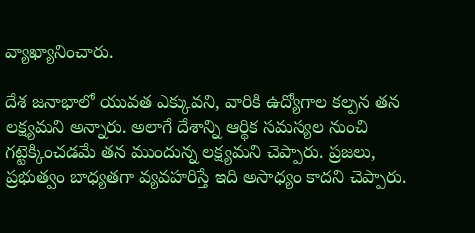వ్యాఖ్యానించారు.

దేశ జనాభాలో యువత ఎక్కువని, వారికి ఉద్యోగాల కల్పన తన లక్ష్యమని అన్నారు. అలాగే దేశాన్ని ఆర్థిక సమస్యల నుంచి గట్టెక్కించడమే తన ముందున్న లక్ష్యమని చెప్పారు. ప్రజలు, ప్రభుత్వం బాధ్యతగా వ్యవహరిస్తే ఇది అసాధ్యం కాదని చెప్పారు.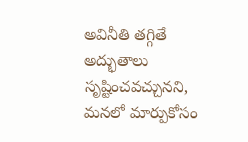అవినీతి తగ్గితే అద్భుతాలు సృష్టించవచ్చునని, మనలో మార్పుకోసం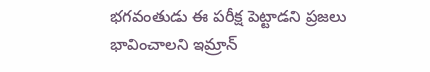భగవంతుడు ఈ పరీక్ష పెట్టాడని ప్రజలు భావించాలని ఇమ్రాన్‌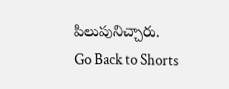పిలుపునిచ్చారు.
Go Back to Shorts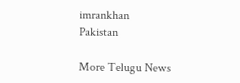imrankhan
Pakistan

More Telugu News